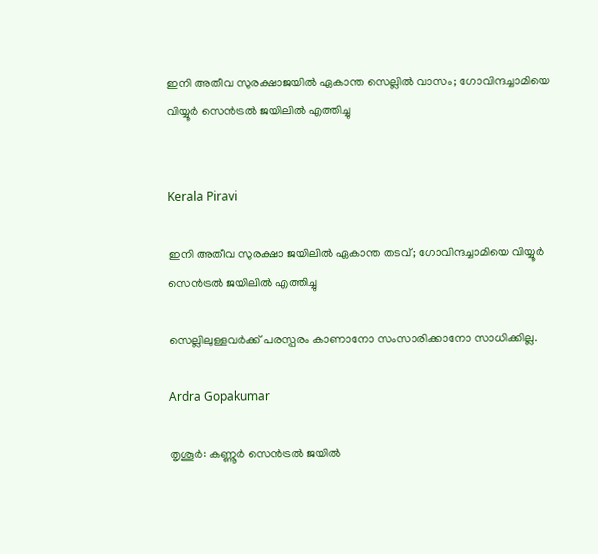ഇനി അതീവ സുരക്ഷാജയിൽ ഏകാന്ത സെല്ലിൽ വാസം; ഗോവിന്ദച്ചാമിയെ വിയ്യൂർ സെന്‍ട്രല്‍ ജയിലില്‍ എത്തിച്ചു


Kerala Piravi

ഇനി അതീവ സുരക്ഷാ ജയിലിൽ ഏകാന്ത തടവ്; ഗോവിന്ദച്ചാമിയെ വിയ്യൂർ സെന്‍ട്രല്‍ ജയിലില്‍ എത്തിച്ചു

സെല്ലിലുള്ളവര്‍ക്ക് പരസ്പരം കാണാനോ സംസാരിക്കാനോ സാധിക്കില്ല.

Ardra Gopakumar

തൃശൂർ: കണ്ണൂർ സെൻട്രൽ ജയിൽ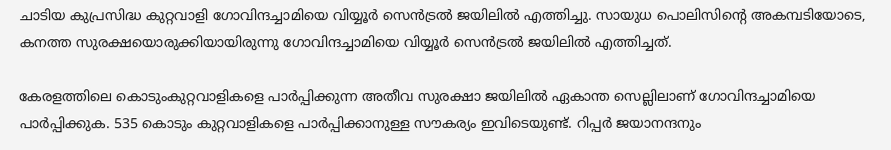ചാടിയ കുപ്രസിദ്ധ കുറ്റവാളി ഗോവിന്ദച്ചാമിയെ വിയ്യൂർ സെന്‍ട്രല്‍ ജയിലില്‍ എത്തിച്ചു. സായുധ പൊലിസിന്‍റെ അകമ്പടിയോടെ, കനത്ത സുരക്ഷയൊരുക്കിയായിരുന്നു ഗോവിന്ദച്ചാമിയെ വിയ്യൂർ സെന്‍ട്രല്‍ ജയിലില്‍ എത്തിച്ചത്.

കേരളത്തിലെ കൊടുംകുറ്റവാളികളെ പാർപ്പിക്കുന്ന അതീവ സുരക്ഷാ ജയിലിൽ ഏകാന്ത സെല്ലിലാണ് ഗോവിന്ദച്ചാമിയെ പാര്‍പ്പിക്കുക. 535 കൊടും കുറ്റവാളികളെ പാർപ്പിക്കാനുള്ള സൗകര്യം ഇവിടെയുണ്ട്. റിപ്പർ ജയാനന്ദനും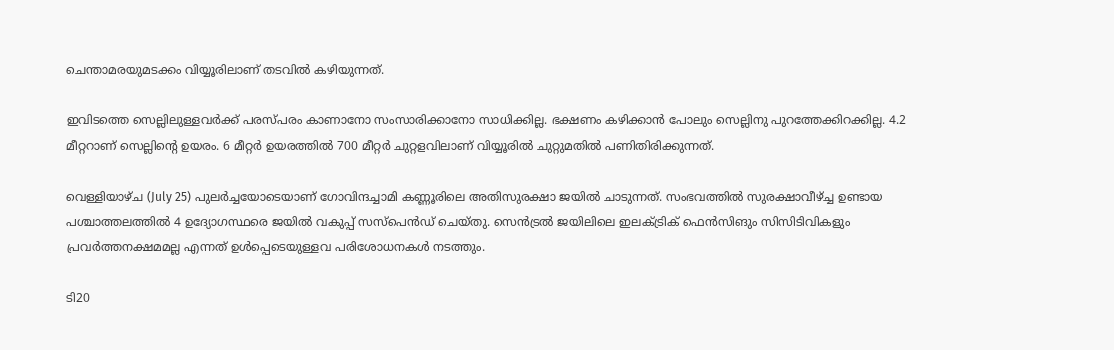ചെന്താമരയുമടക്കം വിയ്യൂരിലാണ് തടവിൽ കഴിയുന്നത്.

ഇവിടത്തെ സെല്ലിലുള്ളവര്‍ക്ക് പരസ്പരം കാണാനോ സംസാരിക്കാനോ സാധിക്കില്ല. ഭക്ഷണം കഴിക്കാന്‍ പോലും സെല്ലിനു പുറത്തേക്കിറക്കില്ല. 4.2 മീറ്ററാണ് സെല്ലിന്‍റെ ഉയരം. 6 മീറ്റര്‍ ഉയരത്തില്‍ 700 മീറ്റര്‍ ചുറ്റളവിലാണ് വിയ്യൂരില്‍ ചുറ്റുമതില്‍ പണിതിരിക്കുന്നത്.

വെള്ളിയാഴ്ച (July 25) പുലര്‍ച്ചയോടെയാണ് ഗോവിന്ദച്ചാമി കണ്ണൂരിലെ അതിസുരക്ഷാ ജയിൽ ചാടുന്നത്. സംഭവത്തിൽ സുരക്ഷാവീഴ്ച്ച ഉണ്ടായ പശ്ചാത്തലത്തില്‍ 4 ഉദ്യോഗസ്ഥരെ ജയില്‍ വകുപ്പ് സസ്പെന്‍ഡ് ചെയ്തു. സെൻട്രൽ ജയിലിലെ ഇലക്ട്രിക് ഫെൻസിങും സിസിടിവികളും പ്രവർത്തനക്ഷമമല്ല എന്നത് ഉൾപ്പെടെയുള്ളവ പരിശോധനകൾ നടത്തും.

ടി20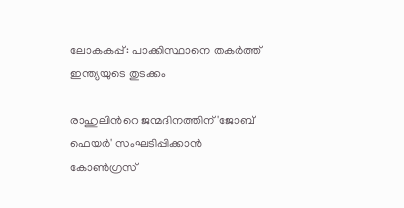ലോകകപ്പ്: പാക്കിസ്ഥാനെ തകർത്ത് ഇന്ത്യയുടെ തുടക്കം

രാഹുലിന്‍റെ ജന്മദിനത്തിന് 'ജോബ് ഫെയര്‍' സംഘടിപ്പിക്കാന്‍ കോണ്‍ഗ്രസ്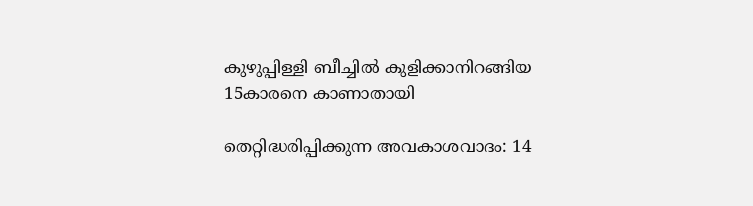കുഴുപ്പിള്ളി ബീച്ചിൽ കുളിക്കാനിറങ്ങിയ 15കാരനെ കാണാതായി

തെറ്റിദ്ധരിപ്പിക്കുന്ന അവകാശവാദം: 14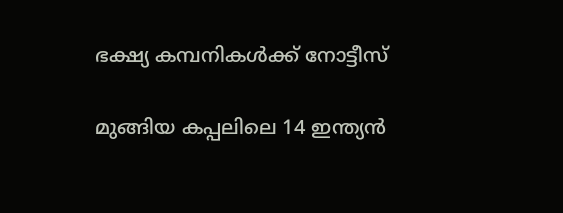ഭക്ഷ്യ കമ്പനികള്‍ക്ക് നോട്ടീസ്

മുങ്ങിയ കപ്പലിലെ 14 ഇന്ത്യന്‍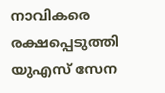നാവികരെ രക്ഷപ്പെടുത്തി യുഎസ് സേന